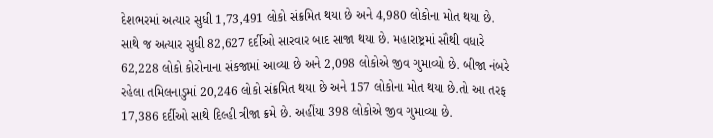દેશભરમાં અત્યાર સુધી 1,73,491 લોકો સંક્રમિત થયા છે અને 4,980 લોકોના મોત થયા છે. સાથે જ અત્યાર સુધી 82,627 દર્દીઓ સારવાર બાદ સાજા થયા છે. મહારાષ્ટ્રમાં સૌથી વધારે 62,228 લોકો કોરોનાના સંકજામાં આવ્યા છે અને 2,098 લોકોએ જીવ ગુમાવ્યો છે. બીજા નંબરે રહેલા તમિલનાડુમાં 20,246 લોકો સંક્રમિત થયા છે અને 157 લોકોના મોત થયા છે.તો આ તરફ 17,386 દર્દીઓ સાથે દિલ્હી ત્રીજા ક્રમે છે. અહીંયા 398 લોકોએ જીવ ગુમાવ્યા છે.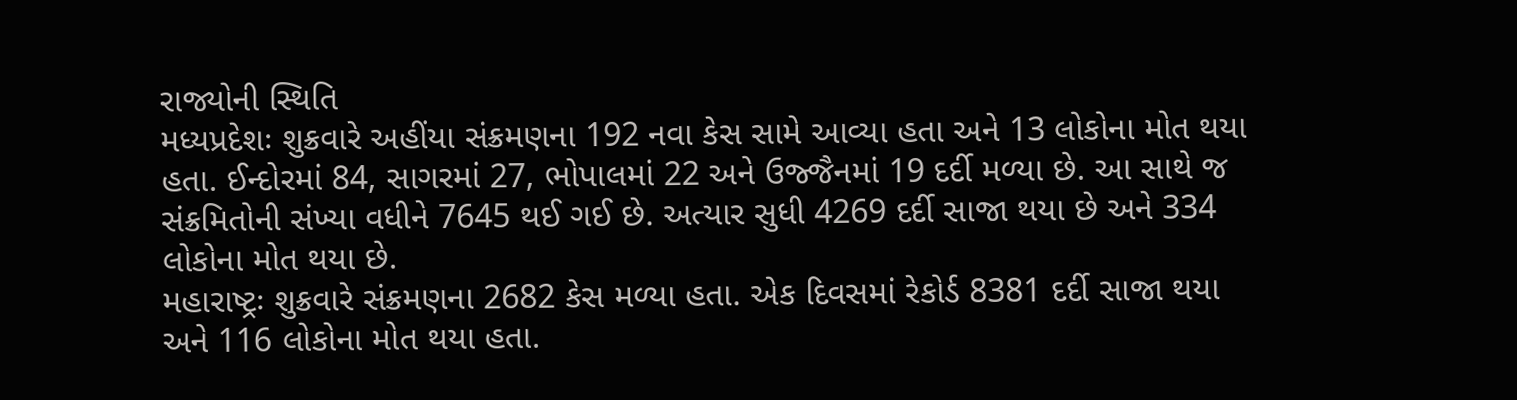રાજ્યોની સ્થિતિ
મધ્યપ્રદેશઃ શુક્રવારે અહીંયા સંક્રમણના 192 નવા કેસ સામે આવ્યા હતા અને 13 લોકોના મોત થયા હતા. ઈન્દોરમાં 84, સાગરમાં 27, ભોપાલમાં 22 અને ઉજ્જૈનમાં 19 દર્દી મળ્યા છે. આ સાથે જ સંક્રમિતોની સંખ્યા વધીને 7645 થઈ ગઈ છે. અત્યાર સુધી 4269 દર્દી સાજા થયા છે અને 334 લોકોના મોત થયા છે.
મહારાષ્ટ્રઃ શુક્રવારે સંક્રમણના 2682 કેસ મળ્યા હતા. એક દિવસમાં રેકોર્ડ 8381 દર્દી સાજા થયા અને 116 લોકોના મોત થયા હતા.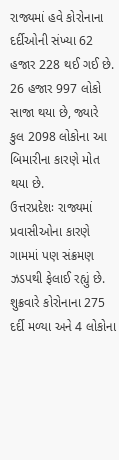રાજ્યમાં હવે કોરોનાના દર્દીઓની સંખ્યા 62 હજાર 228 થઈ ગઈ છે. 26 હજાર 997 લોકો સાજા થયા છે, જ્યારે કુલ 2098 લોકોના આ બિમારીના કારણે મોત થયા છે.
ઉત્તરપ્રદેશઃ રાજ્યમાં પ્રવાસીઓના કારણે ગામમાં પણ સંક્રમણ ઝડપથી ફેલાઈ રહ્યું છે. શુક્રવારે કોરોનાના 275 દર્દી મળ્યા અને 4 લોકોના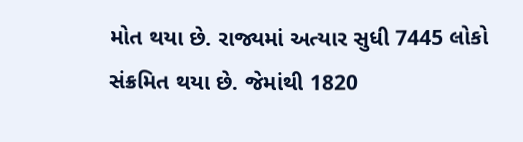મોત થયા છે. રાજ્યમાં અત્યાર સુધી 7445 લોકો સંક્રમિત થયા છે. જેમાંથી 1820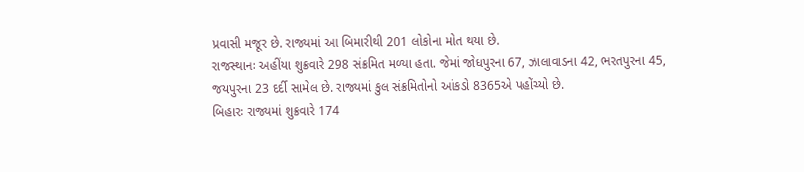પ્રવાસી મજૂર છે. રાજ્યમાં આ બિમારીથી 201 લોકોના મોત થયા છે.
રાજસ્થાનઃ અહીંયા શુક્રવારે 298 સંક્રમિત મળ્યા હતા. જેમાં જોધપુરના 67, ઝાલાવાડના 42, ભરતપુરના 45, જયપુરના 23 દર્દી સામેલ છે. રાજ્યમાં કુલ સંક્રમિતોનો આંકડો 8365એ પહોંચ્યો છે.
બિહારઃ રાજ્યમાં શુક્રવારે 174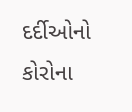દર્દીઓનો કોરોના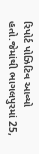રિપોર્ટ પોઝિટિવ આવ્યો હતો.જેમાંથી ભાગલપુરમાં 25,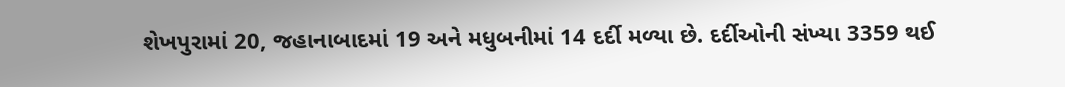શેખપુરામાં 20, જહાનાબાદમાં 19 અને મધુબનીમાં 14 દર્દી મળ્યા છે. દર્દીઓની સંખ્યા 3359 થઈ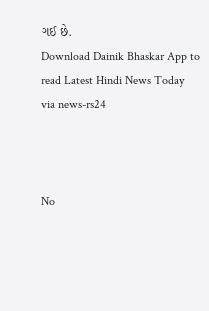ગઈ છે.
Download Dainik Bhaskar App to read Latest Hindi News Today
via news-rs24



No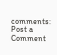comments:
Post a Comment